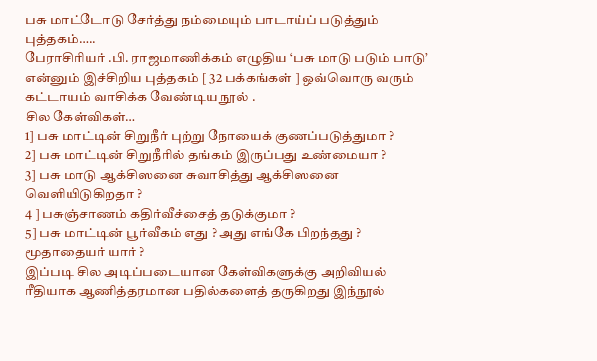பசு மாட்டோடு சேர்த்து நம்மையும் பாடாய்ப் படுத்தும் புத்தகம்…..
பேராசிரியர் .பி. ராஜமாணிக்கம் எழுதிய ‘பசு மாடு படும் பாடு’ என்னும் இச்சிறிய புத்தகம் [ 32 பக்கங்கள் ] ஒவ்வொரு வரும் கட்டாயம் வாசிக்க வேண்டிய நூல் .
சில கேள்விகள்…
1] பசு மாட்டின் சிறுநீர் புற்று நோயைக் குணப்படுத்துமா ?
2] பசு மாட்டின் சிறுநீரில் தங்கம் இருப்பது உண்மையா ?
3] பசு மாடு ஆக்சிஸனை சுவாசித்து ஆக்சிஸனை வெளியிடுகிறதா ?
4 ] பசுஞ்சாணம் கதிர்வீச்சைத் தடுக்குமா ?
5] பசு மாட்டின் பூர்வீகம் எது ? அது எங்கே பிறந்தது ? மூதாதையர் யார் ?
இப்படி சில அடிப்படையான கேள்விகளுக்கு அறிவியல் ரீதியாக ஆணித்தரமான பதில்களைத் தருகிறது இந்நூல்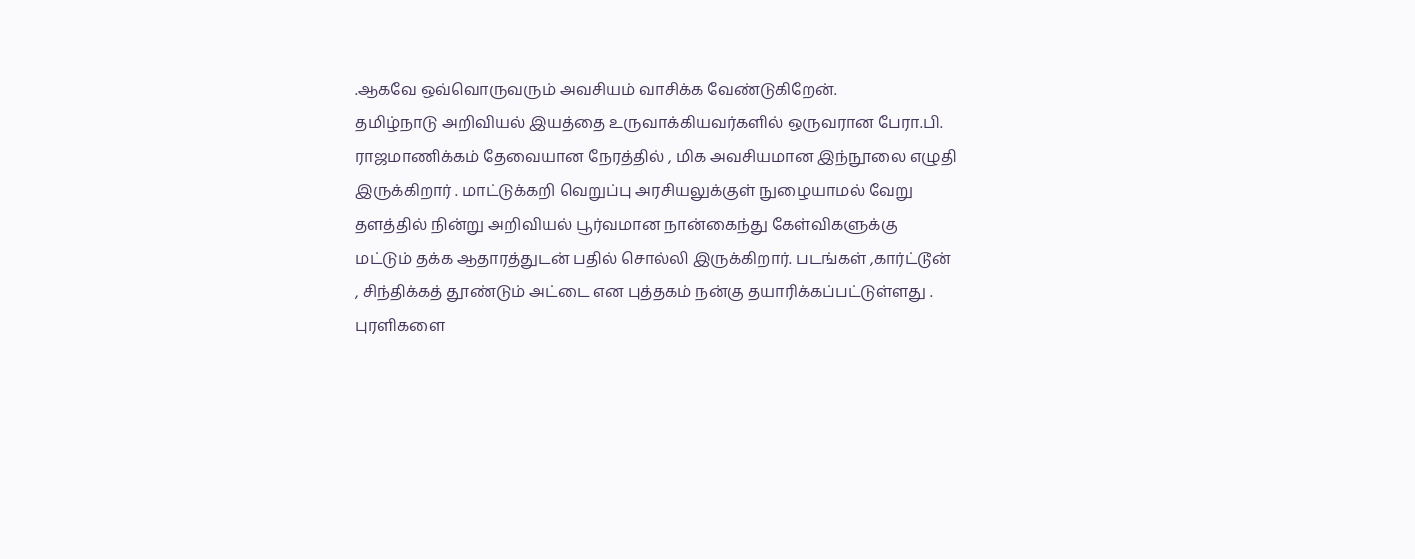.ஆகவே ஒவ்வொருவரும் அவசியம் வாசிக்க வேண்டுகிறேன்.
தமிழ்நாடு அறிவியல் இயத்தை உருவாக்கியவர்களில் ஒருவரான பேரா.பி. ராஜமாணிக்கம் தேவையான நேரத்தில் , மிக அவசியமான இந்நூலை எழுதி இருக்கிறார் . மாட்டுக்கறி வெறுப்பு அரசியலுக்குள் நுழையாமல் வேறு தளத்தில் நின்று அறிவியல் பூர்வமான நான்கைந்து கேள்விகளுக்கு மட்டும் தக்க ஆதாரத்துடன் பதில் சொல்லி இருக்கிறார். படங்கள் ,கார்ட்டூன் , சிந்திக்கத் தூண்டும் அட்டை என புத்தகம் நன்கு தயாரிக்கப்பட்டுள்ளது .
புரளிகளை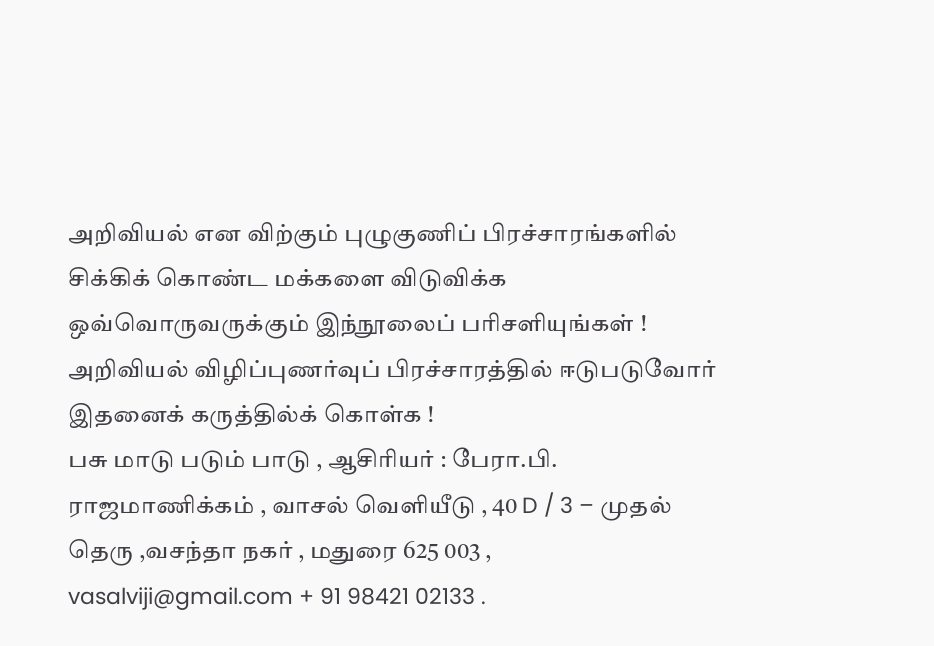அறிவியல் என விற்கும் புழுகுணிப் பிரச்சாரங்களில் சிக்கிக் கொண்ட மக்களை விடுவிக்க ஒவ்வொருவருக்கும் இந்நூலைப் பரிசளியுங்கள் ! அறிவியல் விழிப்புணர்வுப் பிரச்சாரத்தில் ஈடுபடுவோர் இதனைக் கருத்தில்க் கொள்க !
பசு மாடு படும் பாடு , ஆசிரியர் : பேரா.பி. ராஜமாணிக்கம் , வாசல் வெளியீடு , 40 D / 3 – முதல் தெரு ,வசந்தா நகர் , மதுரை 625 003 , vasalviji@gmail.com + 91 98421 02133 .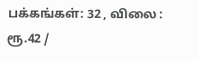பக்கங்கள்: 32 , விலை : ரூ.42 /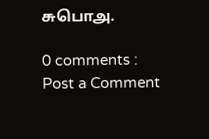சுபொஅ.

0 comments :
Post a Comment